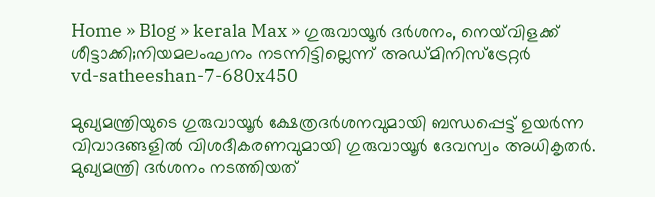Home » Blog » kerala Max » ഗുരുവായൂർ ദർശനം, നെയ്‌വിളക്ക് ശീട്ടാക്കി;നിയമലംഘനം നടന്നിട്ടില്ലെന്ന് അഡ്മിനിസ്ട്രേറ്റർ
vd-satheeshan-7-680x450

മുഖ്യമന്ത്രിയുടെ ഗുരുവായൂർ ക്ഷേത്രദർശനവുമായി ബന്ധപ്പെട്ട് ഉയർന്ന വിവാദങ്ങളിൽ വിശദീകരണവുമായി ഗുരുവായൂർ ദേവസ്വം അധികൃതർ. മുഖ്യമന്ത്രി ദർശനം നടത്തിയത്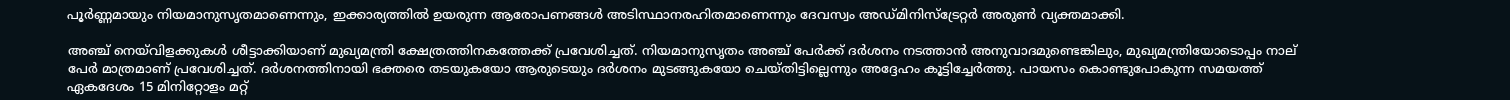പൂർണ്ണമായും നിയമാനുസൃതമാണെന്നും, ഇക്കാര്യത്തിൽ ഉയരുന്ന ആരോപണങ്ങൾ അടിസ്ഥാനരഹിതമാണെന്നും ദേവസ്വം അഡ്മിനിസ്ട്രേറ്റർ അരുൺ വ്യക്തമാക്കി.

അഞ്ച് നെയ്‌വിളക്കുകൾ ശീട്ടാക്കിയാണ് മുഖ്യമന്ത്രി ക്ഷേത്രത്തിനകത്തേക്ക് പ്രവേശിച്ചത്. നിയമാനുസൃതം അഞ്ച് പേർക്ക് ദർശനം നടത്താൻ അനുവാദമുണ്ടെങ്കിലും, മുഖ്യമന്ത്രിയോടൊപ്പം നാല് പേർ മാത്രമാണ് പ്രവേശിച്ചത്. ദർശനത്തിനായി ഭക്തരെ തടയുകയോ ആരുടെയും ദർശനം മുടങ്ങുകയോ ചെയ്തിട്ടില്ലെന്നും അദ്ദേഹം കൂട്ടിച്ചേർത്തു. പായസം കൊണ്ടുപോകുന്ന സമയത്ത് ഏകദേശം 15 മിനിറ്റോളം മറ്റ്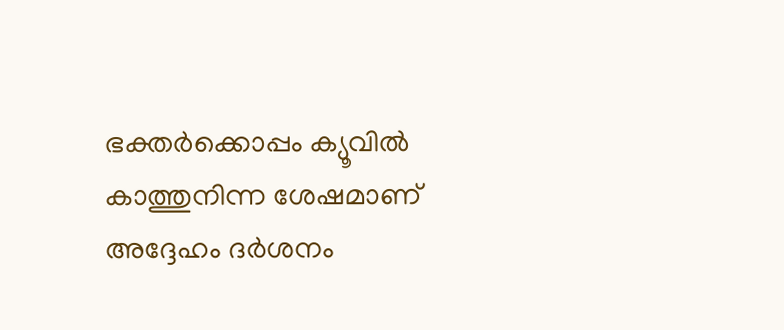ഭക്തർക്കൊപ്പം ക്യൂവിൽ കാത്തുനിന്ന ശേഷമാണ് അദ്ദേഹം ദർശനം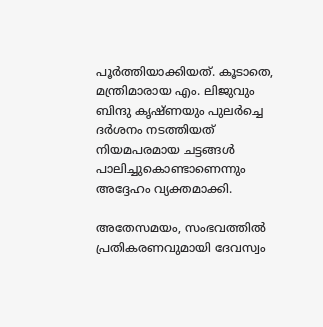പൂർത്തിയാക്കിയത്. കൂടാതെ, മന്ത്രിമാരായ എം. ലിജുവും ബിന്ദു കൃഷ്ണയും പുലർച്ചെ ദർശനം നടത്തിയത് നിയമപരമായ ചട്ടങ്ങൾ പാലിച്ചുകൊണ്ടാണെന്നും അദ്ദേഹം വ്യക്തമാക്കി.

അതേസമയം, സംഭവത്തിൽ പ്രതികരണവുമായി ദേവസ്വം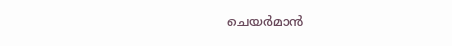ചെയർമാൻ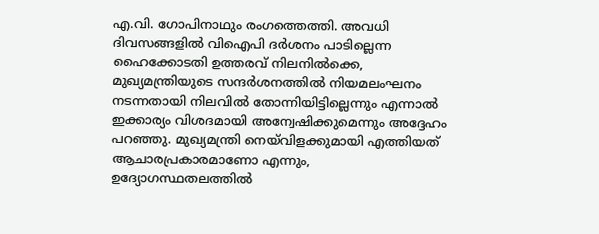എ.വി. ഗോപിനാഥും രംഗത്തെത്തി. അവധി ദിവസങ്ങളിൽ വിഐപി ദർശനം പാടില്ലെന്ന ഹൈക്കോടതി ഉത്തരവ് നിലനിൽക്കെ, മുഖ്യമന്ത്രിയുടെ സന്ദർശനത്തിൽ നിയമലംഘനം നടന്നതായി നിലവിൽ തോന്നിയിട്ടില്ലെന്നും എന്നാൽ ഇക്കാര്യം വിശദമായി അന്വേഷിക്കുമെന്നും അദ്ദേഹം പറഞ്ഞു. മുഖ്യമന്ത്രി നെയ്‌വിളക്കുമായി എത്തിയത് ആചാരപ്രകാരമാണോ എന്നും, ഉദ്യോഗസ്ഥതലത്തിൽ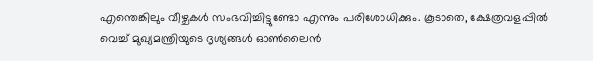എന്തെങ്കിലും വീഴ്ചകൾ സംഭവിച്ചിട്ടുണ്ടോ എന്നും പരിശോധിക്കും. കൂടാതെ, ക്ഷേത്രവളപ്പിൽ വെച്ച് മുഖ്യമന്ത്രിയുടെ ദൃശ്യങ്ങൾ ഓൺലൈൻ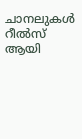ചാനലുകൾ റീൽസ് ആയി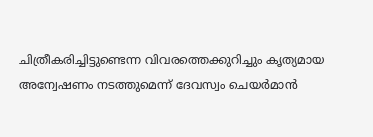ചിത്രീകരിച്ചിട്ടുണ്ടെന്ന വിവരത്തെക്കുറിച്ചും കൃത്യമായ അന്വേഷണം നടത്തുമെന്ന് ദേവസ്വം ചെയർമാൻ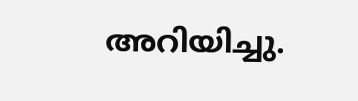അറിയിച്ചു.